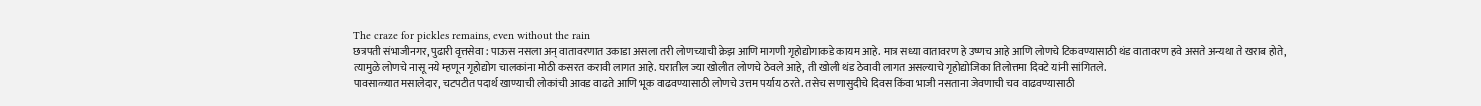The craze for pickles remains, even without the rain
छत्रपती संभाजीनगर, पुढारी वृत्तसेवा : पाऊस नसला अन् वातावरणात उकाडा असला तरी लोणच्याची क्रेझ आणि मागणी गृहोद्योगाकडे कायम आहे. मात्र सध्या वातावरण हे उष्णच आहे आणि लोणचे टिकवण्यासाठी थंड वातावरण हवे असते अन्यथा ते खराब होते, त्यामुळे लोणचे नासू नये म्हणून गृहोद्योग चालकांना मोठी कसरत करावी लागत आहे. घरातील ज्या खोलीत लोणचे ठेवले आहे, ती खोली थंड ठेवावी लागत असल्याचे गृहोद्योजिका तिलोत्तमा दिवटे यांनी सांगितले.
पावसाळ्यात मसालेदार, चटपटीत पदार्थ खाण्याची लोकांची आवड वाढते आणि भूक वाढवण्यासाठी लोणचे उत्तम पर्याय ठरते. तसेच सणासुदीचे दिवस किंवा भाजी नसताना जेवणाची चव वाढवण्यासाठी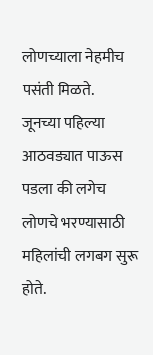लोणच्याला नेहमीच पसंती मिळते.
जूनच्या पहिल्या आठवड्यात पाऊस पडला की लगेच लोणचे भरण्यासाठी महिलांची लगबग सुरू होते.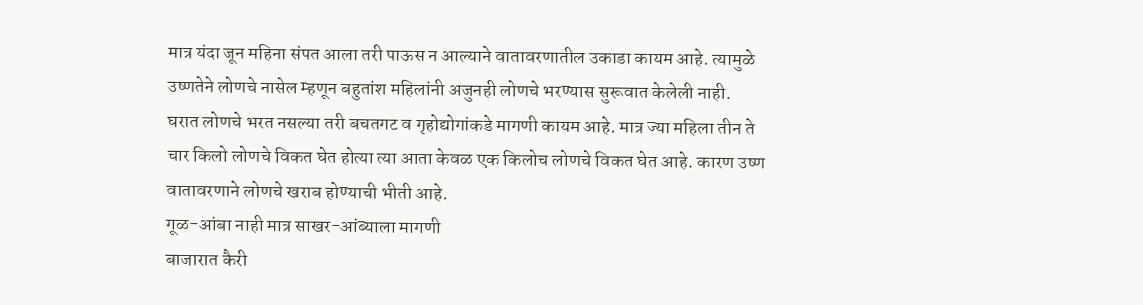मात्र यंदा जून महिना संपत आला तरी पाऊस न आल्याने वातावरणातील उकाडा कायम आहे. त्यामुळे उष्णतेने लोणचे नासेल म्हणून बहुतांश महिलांनी अजुनही लोणचे भरण्यास सुरूवात केलेली नाही.
घरात लोणचे भरत नसल्या तरी बचतगट व गृहोद्योगांकडे मागणी कायम आहे. मात्र ज्या महिला तीन ते चार किलो लोणचे विकत घेत होत्या त्या आता केवळ एक किलोच लोणचे विकत घेत आहे. कारण उष्ण वातावरणाने लोणचे खराब होण्याची भीती आहे.
गूळ-आंबा नाही मात्र साखर-आंब्याला मागणी
बाजारात कैरी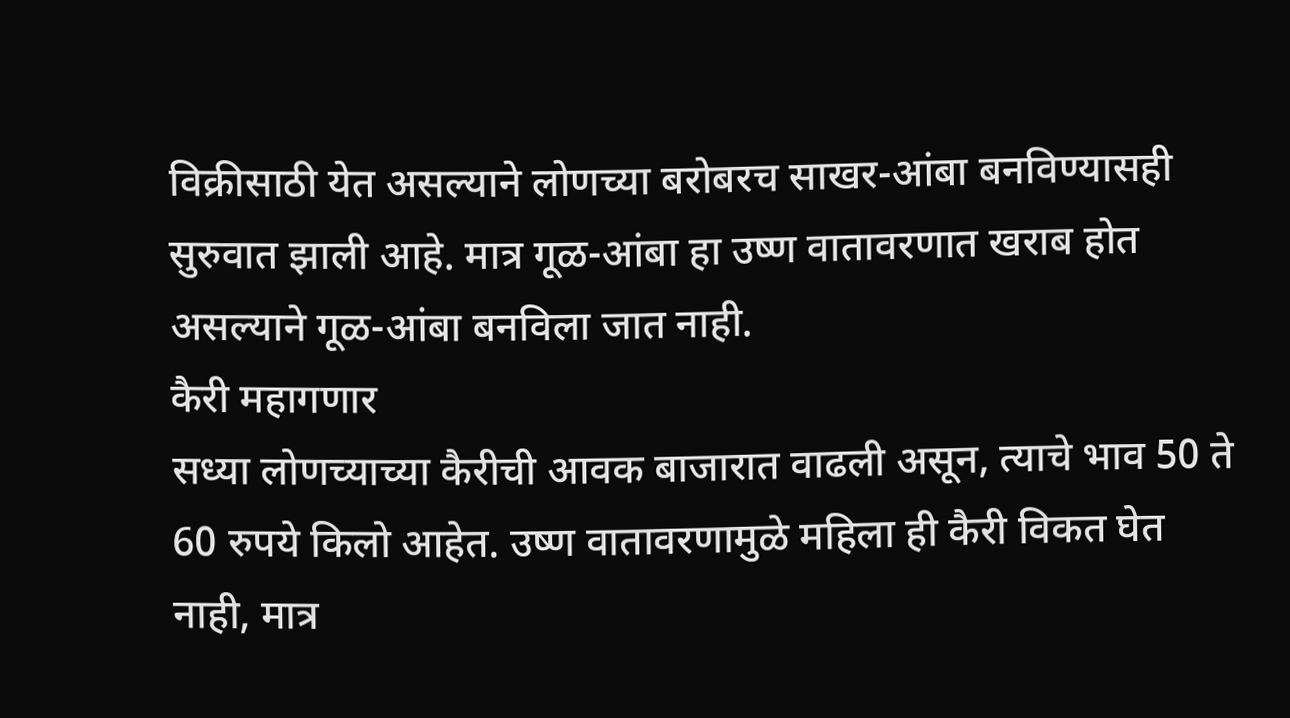विक्रीसाठी येत असल्याने लोणच्या बरोबरच साखर-आंबा बनविण्यासही सुरुवात झाली आहे. मात्र गूळ-आंबा हा उष्ण वातावरणात खराब होत असल्याने गूळ-आंबा बनविला जात नाही.
कैरी महागणार
सध्या लोणच्याच्या कैरीची आवक बाजारात वाढली असून, त्याचे भाव 50 ते 60 रुपये किलो आहेत. उष्ण वातावरणामुळे महिला ही कैरी विकत घेत नाही, मात्र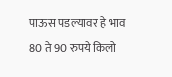पाऊस पडल्यावर हे भाव 80 ते 90 रुपये किलो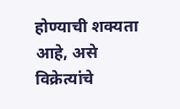होण्याची शक्यता आहे, असे विक्रेत्यांचे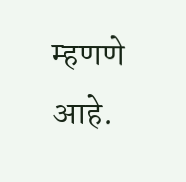म्हणणे आहे.